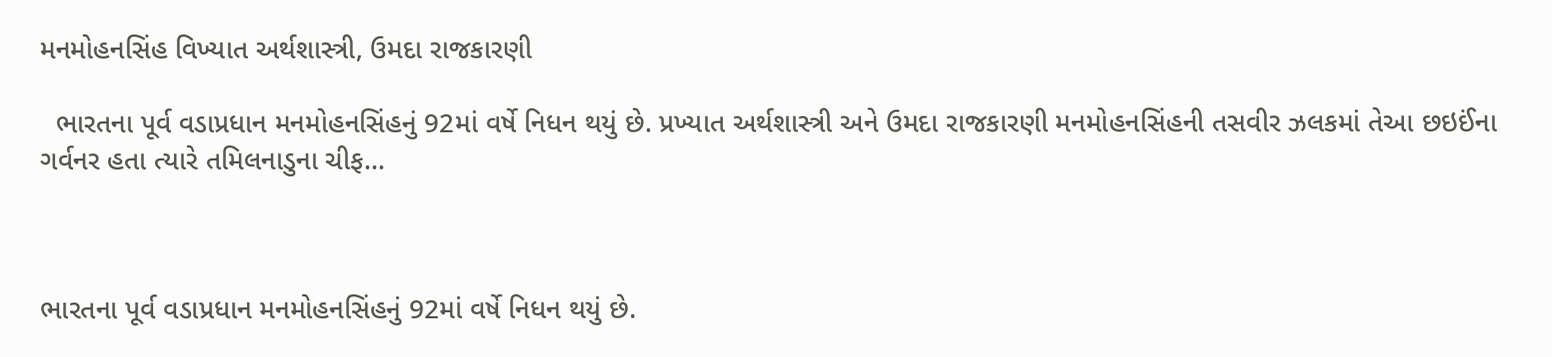મનમોહનસિંહ વિખ્યાત અર્થશાસ્ત્રી, ઉમદા રાજકારણી

  ભારતના પૂર્વ વડાપ્રધાન મનમોહનસિંહનું 92માં વર્ષે નિધન થયું છે. પ્રખ્યાત અર્થશાસ્ત્રી અને ઉમદા રાજકારણી મનમોહનસિંહની તસવીર ઝલકમાં તેઆ છઇઈંના ગર્વનર હતા ત્યારે તમિલનાડુના ચીફ…



ભારતના પૂર્વ વડાપ્રધાન મનમોહનસિંહનું 92માં વર્ષે નિધન થયું છે.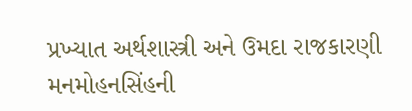પ્રખ્યાત અર્થશાસ્ત્રી અને ઉમદા રાજકારણી મનમોહનસિંહની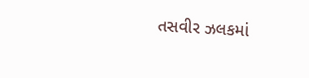તસવીર ઝલકમાં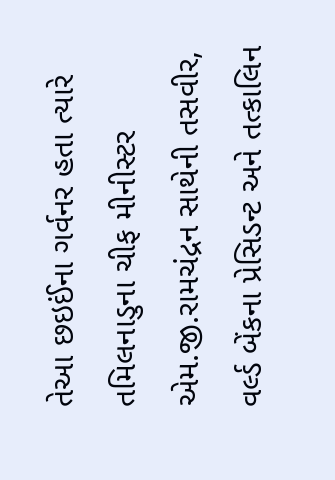તેઆ છઇઈંના ગર્વનર હતા ત્યારે તમિલનાડુના ચીફ મીનીસ્ટર એમ.જી.રામચંદ્રન સાથેની તસવીર, વર્લ્ડ બેંકના પ્રેસિડન્ટ અને તત્કાલિન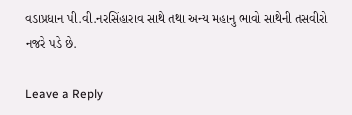વડાપ્રધાન પી.વી.નરસિંહારાવ સાથે તથા અન્ય મહાનુ ભાવો સાથેની તસવીરો નજરે પડે છે.

Leave a Reply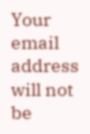Your email address will not be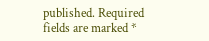published. Required fields are marked *